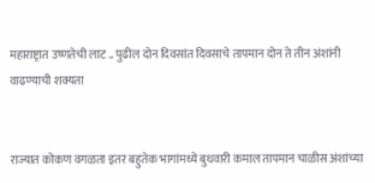महाराष्ट्रात उष्णतेची लाट .. पुढील दोन दिवसांत दिवसाचे तापमान दोन ते तीन अंशांनी वाढण्याची शक्यता


राज्यात कोकण वगळता इतर बहुतेक भागांमध्ये बुधवारी कमाल तापमान चाळीस अंशांच्या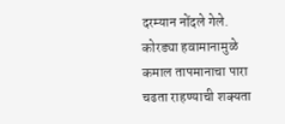दरम्यान नोंदले गेले. कोरड्या हवामानामुळे कमाल तापमानाचा पारा चढता राहण्याची शक्यता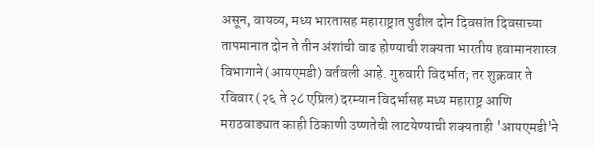असून, वायव्य, मध्य भारतासह महाराष्ट्रात पुढील दोन दिवसांत दिवसाच्या तापमानात दोन ते तीन अंशांची वाढ होण्याची शक्यता भारतीय हवामानशास्त्र विभागाने (आयएमडी) वर्तवली आहे. गुरुवारी विदर्भात; तर शुक्रवार ते रविवार (२६ ते २८ एप्रिल) दरम्यान विदर्भासह मध्य महाराष्ट्र आणि मराठवाड्यात काही ठिकाणी उष्णतेची लाटयेण्याची शक्यताही 'आयएमडी'ने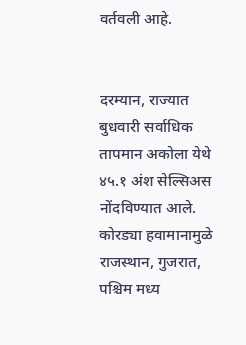वर्तवली आहे.


दरम्यान, राज्यात बुधवारी सर्वाधिक तापमान अकोला येथे ४५.१ अंश सेल्सिअस नोंदविण्यात आले. कोरड्या हवामानामुळे राजस्थान, गुजरात, पश्चिम मध्य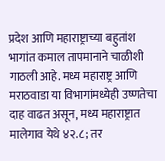प्रदेश आणि महाराष्ट्राच्या बहुतांश भागांत कमाल तापमानाने चाळीशी गाठली आहे. मध्य महाराष्ट्र आणि मराठवाडा या विभागांमध्येही उष्णतेचा दाह वाढत असून, मध्य महाराष्ट्रात मालेगाव येथे ४२.८; तर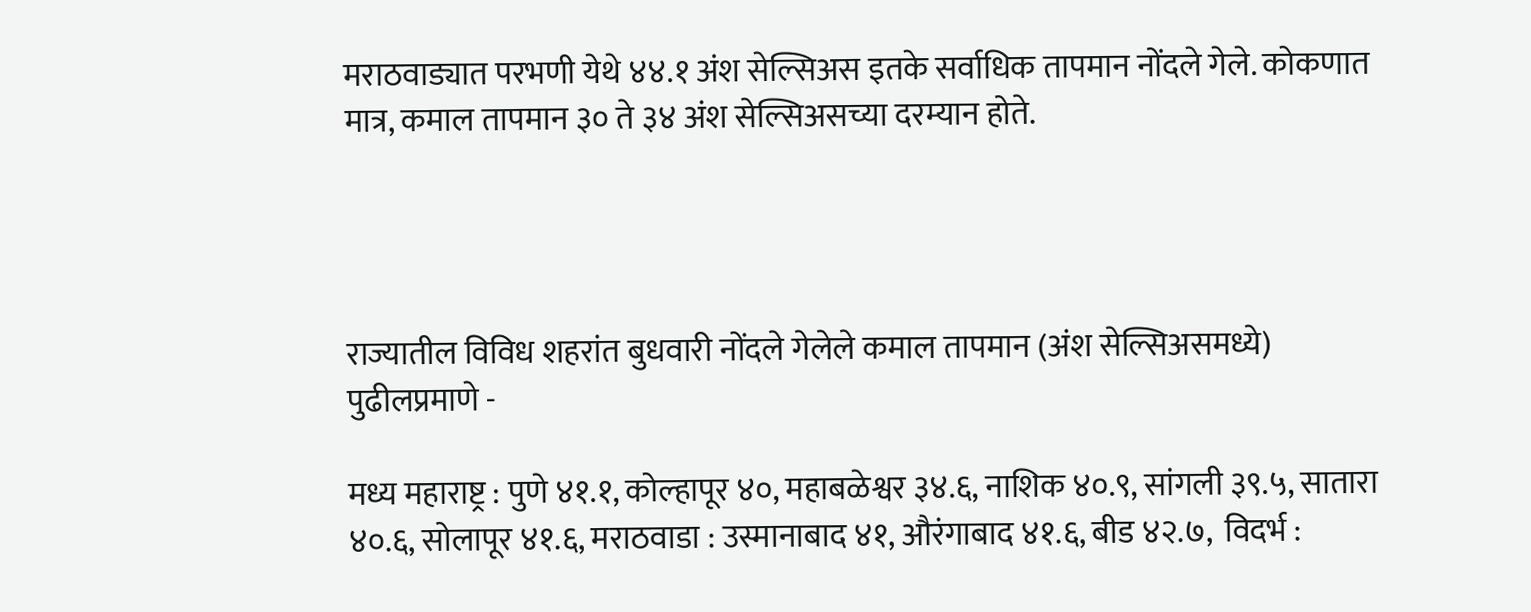मराठवाड्यात परभणी येथे ४४.१ अंश सेल्सिअस इतके सर्वाधिक तापमान नोंदले गेले. कोकणात मात्र, कमाल तापमान ३० ते ३४ अंश सेल्सिअसच्या दरम्यान होते.




राज्यातील विविध शहरांत बुधवारी नोंदले गेलेले कमाल तापमान (अंश सेल्सिअसमध्ये) पुढीलप्रमाणे -

मध्य महाराष्ट्र : पुणे ४१.१, कोल्हापूर ४०, महाबळेश्वर ३४.६, नाशिक ४०.९, सांगली ३९.५, सातारा ४०.६, सोलापूर ४१.६, मराठवाडा : उस्मानाबाद ४१, औरंगाबाद ४१.६, बीड ४२.७,  विदर्भ :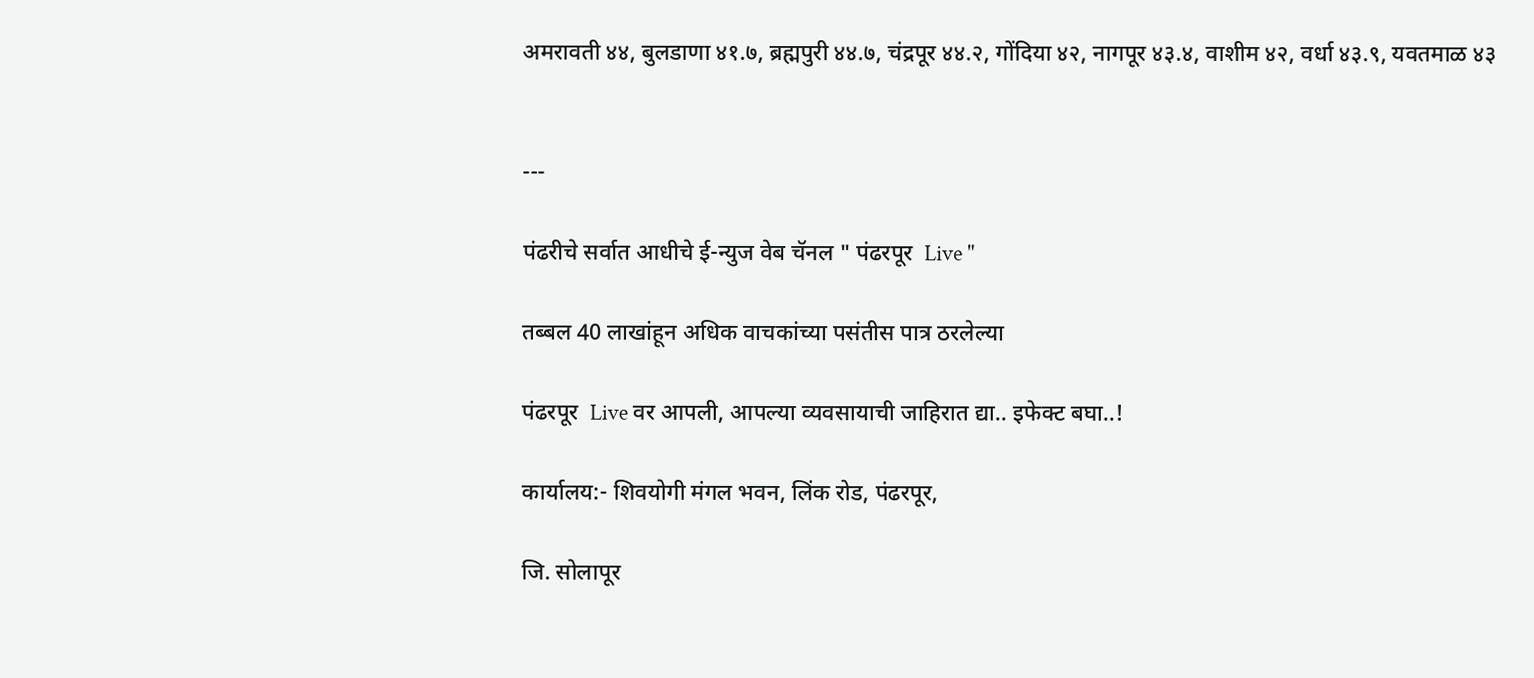अमरावती ४४, बुलडाणा ४१.७, ब्रह्मपुरी ४४.७, चंद्रपूर ४४.२, गोंदिया ४२, नागपूर ४३.४, वाशीम ४२, वर्धा ४३.९, यवतमाळ ४३


---

पंढरीचे सर्वात आधीचे ई-न्युज वेब चॅनल " पंढरपूर  Live "

तब्बल 40 लाखांहून अधिक वाचकांच्या पसंतीस पात्र ठरलेल्या

पंढरपूर  Live वर आपली, आपल्या व्यवसायाची जाहिरात द्या.. इफेक्ट बघा..!

कार्यालय:- शिवयोगी मंगल भवन, लिंक रोड, पंढरपूर,

जि. सोलापूर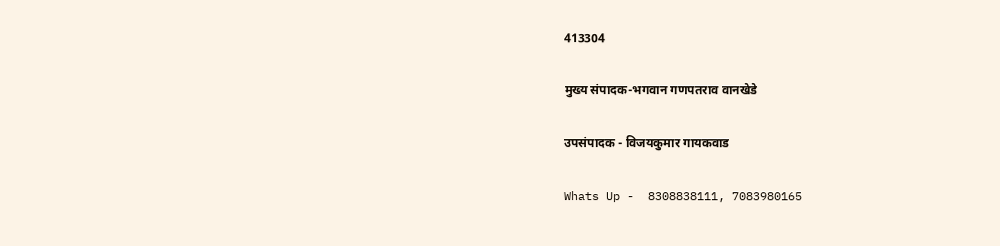413304

मुख्य संपादक-भगवान गणपतराव वानखेडे

उपसंपादक - विजयकुमार गायकवाड

Whats Up -  8308838111, 7083980165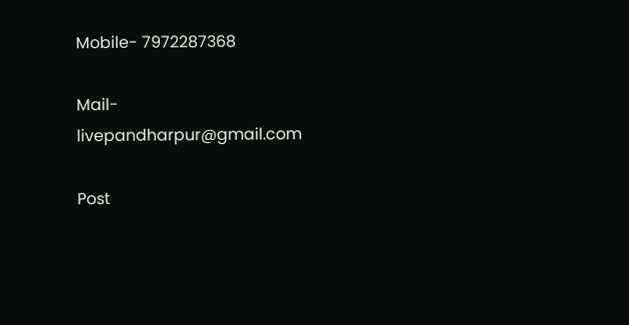Mobile- 7972287368

Mail- livepandharpur@gmail.com

Post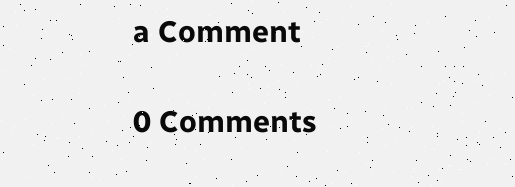a Comment

0 Comments